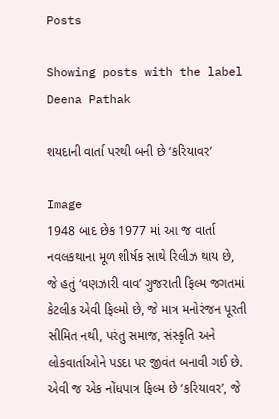Posts

Showing posts with the label Deena Pathak

શયદાની વાર્તા પરથી બની છે ‘કરિયાવર’

Image
1948 બાદ છેક 1977 માં આ જ વાર્તા નવલકથાના મૂળ શીર્ષક સાથે રિલીઝ થાય છે, જે હતું ‘વણઝારી વાવ’ ગુજરાતી ફિલ્મ જગતમાં કેટલીક એવી ફિલ્મો છે, જે માત્ર મનોરંજન પૂરતી સીમિત નથી, પરંતુ સમાજ, સંસ્કૃતિ અને લોકવાર્તાઓને પડદા પર જીવંત બનાવી ગઈ છે. એવી જ એક નોંધપાત્ર ફિલ્મ છે ‘કરિયાવર’, જે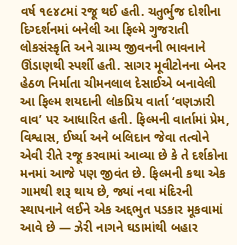વર્ષ ૧૯૪૮માં રજૂ થઈ હતી. ચતુર્ભુજ દોશીના દિગ્દર્શનમાં બનેલી આ ફિલ્મે ગુજરાતી લોકસંસ્કૃતિ અને ગ્રામ્ય જીવનની ભાવનાને ઊંડાણથી સ્પર્શી હતી. સાગર મૂવીટોનના બેનર હેઠળ નિર્માતા ચીમનલાલ દેસાઈએ બનાવેલી આ ફિલ્મ શયદાની લોકપ્રિય વાર્તા ‘વણઝારી વાવ’ પર આધારિત હતી. ફિલ્મની વાર્તામાં પ્રેમ, વિશ્વાસ, ઈર્ષ્યા અને બલિદાન જેવા તત્વોને એવી રીતે રજૂ કરવામાં આવ્યા છે કે તે દર્શકોના મનમાં આજે પણ જીવંત છે. ફિલ્મની કથા એક ગામથી શરૂ થાય છે, જ્યાં નવા મંદિરની સ્થાપનાને લઈને એક અદ્દભુત પડકાર મૂકવામાં આવે છે — ઝેરી નાગને ઘડામાંથી બહાર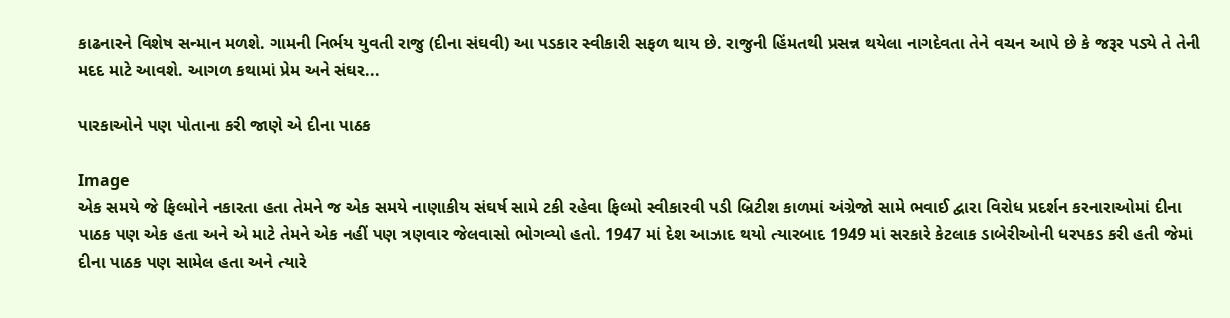કાઢનારને વિશેષ સન્માન મળશે. ગામની નિર્ભય યુવતી રાજુ (દીના સંઘવી) આ પડકાર સ્વીકારી સફળ થાય છે. રાજુની હિંમતથી પ્રસન્ન થયેલા નાગદેવતા તેને વચન આપે છે કે જરૂર પડ્યે તે તેની મદદ માટે આવશે. આગળ કથામાં પ્રેમ અને સંઘર...

પારકાઓને પણ પોતાના કરી જાણે એ દીના પાઠક

Image
એક સમયે જે ફિલ્મોને નકારતા હતા તેમને જ એક સમયે નાણાકીય સંઘર્ષ સામે ટકી રહેવા ફિલ્મો સ્વીકારવી પડી બ્રિટીશ કાળમાં અંગ્રેજો સામે ભવાઈ દ્વારા વિરોધ પ્રદર્શન કરનારાઓમાં દીના પાઠક પણ એક હતા અને એ માટે તેમને એક નહીં પણ ત્રણવાર જેલવાસો ભોગવ્યો હતો. 1947 માં દેશ આઝાદ થયો ત્યારબાદ 1949 માં સરકારે કેટલાક ડાબેરીઓની ધરપકડ કરી હતી જેમાં દીના પાઠક પણ સામેલ હતા અને ત્યારે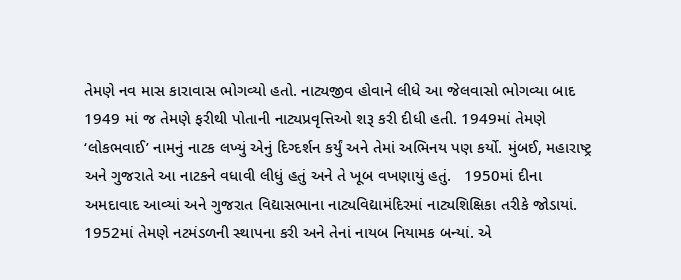તેમણે નવ માસ કારાવાસ ભોગવ્યો હતો. નાટ્યજીવ હોવાને લીધે આ જેલવાસો ભોગવ્યા બાદ 1949 માં જ તેમણે ફરીથી પોતાની નાટ્યપ્રવૃત્તિઓ શરૂ કરી દીધી હતી. 1949માં તેમણે ‘લોકભવાઈ’ નામનું નાટક લખ્યું એનું દિગ્દર્શન કર્યું અને તેમાં અભિનય પણ કર્યો. મુંબઈ, મહારાષ્ટ્ર અને ગુજરાતે આ નાટકને વધાવી લીધું હતું અને તે ખૂબ વખણાયું હતું.   1950માં દીના અમદાવાદ આવ્યાં અને ગુજરાત વિદ્યાસભાના નાટ્યવિદ્યામંદિરમાં નાટ્યશિક્ષિકા તરીકે જોડાયાં. 1952માં તેમણે નટમંડળની સ્થાપના કરી અને તેનાં નાયબ નિયામક બન્યાં. એ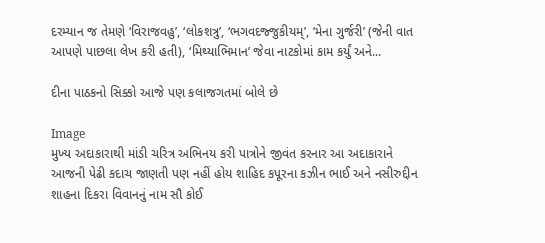દરમ્યાન જ તેમણે ‘વિરાજવહુ’, ‘લોકશત્રુ’, ‘ભગવદજ્જુકીયમ્’, ‘મેના ગુર્જરી’ (જેની વાત આપણે પાછલા લેખ કરી હતી), ‘મિથ્યાભિમાન’ જેવા નાટકોમાં કામ કર્યું અને...

દીના પાઠકનો સિક્કો આજે પણ કલાજગતમાં બોલે છે

Image
મુખ્ય અદાકારાથી માંડી ચરિત્ર અભિનય કરી પાત્રોને જીવંત કરનાર આ અદાકારાને આજની પેઢી કદાચ જાણતી પણ નહીં હોય શાહિદ કપૂરના કઝીન ભાઈ અને નસીરુદ્દીન શાહના દિકરા વિવાનનું નામ સૌ કોઈ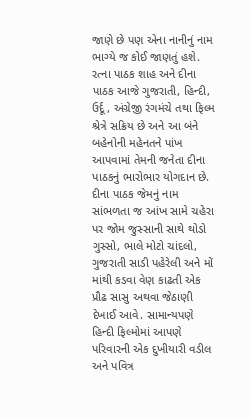જાણે છે પણ એના નાનીનું નામ ભાગ્યે જ કોઈ જાણતું હશે. રત્ના પાઠક શાહ અને દીના પાઠક આજે ગુજરાતી, હિન્દી, ઉર્દૂ, અંગ્રેજી રંગમંચે તથા ફિલ્મ શ્રેત્રે સક્રિય છે અને આ બંને બહેનોની મહેનતને પાંખ આપવામાં તેમની જનેતા દીના પાઠકનું ભારોભાર યોગદાન છે.  દીના પાઠક જેમનું નામ સાંભળતા જ આંખ સામે ચહેરા પર જોમ જુસ્સાની સાથે થોડો ગુસ્સો, ભાલે મોટો ચાંદલો, ગુજરાતી સાડી પહેરેલી અને મોં માંથી કડવા વેણ કાઢતી એક પ્રૌઢ સાસુ અથવા જેઠાણી દેખાઈ આવે. સામાન્યપણે હિન્દી ફિલ્મોમાં આપણે પરિવારની એક દુખીયારી વડીલ અને પવિત્ર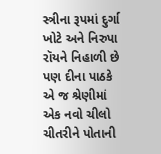સ્ત્રીના રૂપમાં દુર્ગા ખોટે અને નિરુપા રૉયને નિહાળી છે પણ દીના પાઠકે એ જ શ્રેણીમાં એક નવો ચીલો ચીતરીને પોતાની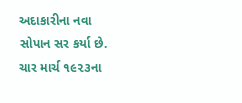અદાકારીના નવા સોપાન સર કર્યા છે. ચાર માર્ચ ૧૯૨૩ના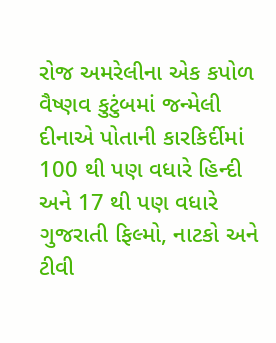રોજ અમરેલીના એક કપોળ વૈષ્ણવ કુટુંબમાં જન્મેલી દીનાએ પોતાની કારકિર્દીમાં 100 થી પણ વધારે હિન્દી અને 17 થી પણ વધારે ગુજરાતી ફિલ્મો, નાટકો અને ટીવી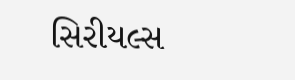સિરીયલ્સ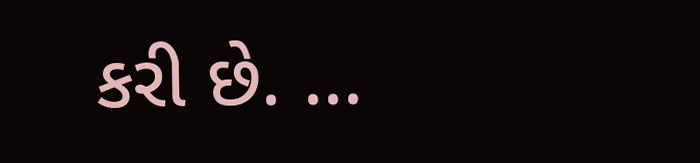કરી છે. ...